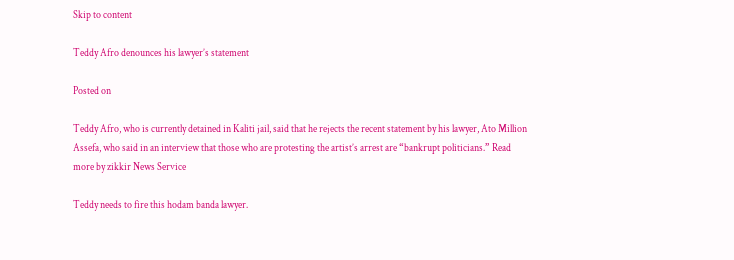Skip to content

Teddy Afro denounces his lawyer’s statement

Posted on

Teddy Afro, who is currently detained in Kaliti jail, said that he rejects the recent statement by his lawyer, Ato Million Assefa, who said in an interview that those who are protesting the artist’s arrest are “bankrupt politicians.” Read more by zikkir News Service

Teddy needs to fire this hodam banda lawyer.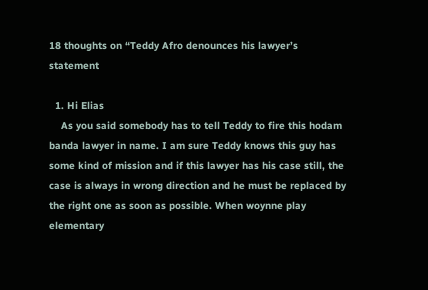18 thoughts on “Teddy Afro denounces his lawyer’s statement

  1. Hi Elias
    As you said somebody has to tell Teddy to fire this hodam banda lawyer in name. I am sure Teddy knows this guy has some kind of mission and if this lawyer has his case still, the case is always in wrong direction and he must be replaced by the right one as soon as possible. When woynne play elementary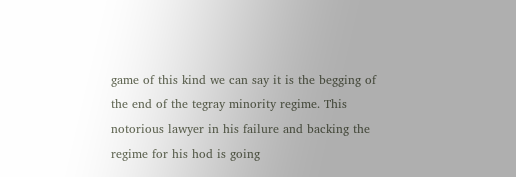game of this kind we can say it is the begging of the end of the tegray minority regime. This notorious lawyer in his failure and backing the regime for his hod is going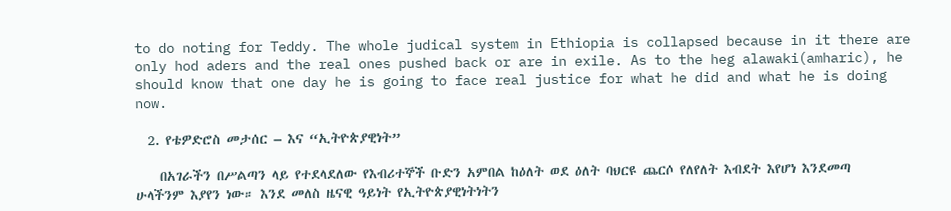to do noting for Teddy. The whole judical system in Ethiopia is collapsed because in it there are only hod aders and the real ones pushed back or are in exile. As to the heg alawaki(amharic), he should know that one day he is going to face real justice for what he did and what he is doing now.

  2. የቴዎድሮስ መታሰር – እና “ኢትዮጵያዊነት”

    በአገራችን በሥልጣን ላይ የተደላደለው የእብሪተኞች ቡድን አምበል ከዕለት ወደ ዕለት ባህርዩ ጨርሶ የለየለት እብደት እየሆነ እንደመጣ ሁላችንም እያየን ነው። እንደ መለስ ዜናዊ ዓይነት የኢትዮጵያዊነትነትን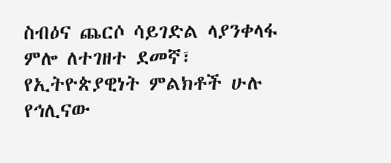ስብዕና ጨርሶ ሳይገድል ላያንቀላፋ ምሎ ለተገዘተ ደመኛ፣ የኢትዮጵያዊነት ምልክቶች ሁሉ የኅሊናው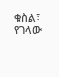ቁስል፣ የገላው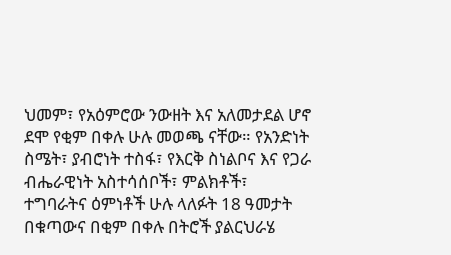ህመም፣ የአዕምሮው ንውዘት እና አለመታደል ሆኖ ደሞ የቂም በቀሉ ሁሉ መወጫ ናቸው። የአንድነት ስሜት፣ ያብሮነት ተስፋ፣ የእርቅ ስነልቦና እና የጋራ ብሔራዊነት አስተሳሰቦች፣ ምልክቶች፣ ተግባራትና ዕምነቶች ሁሉ ላለፉት 18 ዓመታት በቁጣውና በቂም በቀሉ በትሮች ያልርህራሄ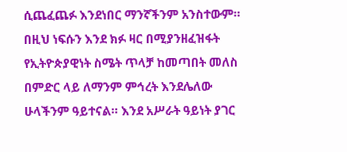ሲጨፈጨፉ እንደነበር ማንኛችንም አንስተውም። በዚህ ነፍሱን እንደ ክፉ ዛር በሚያንዘፈዝፋት የኢትዮጵያዊነት ስሜት ጥላቻ ከመጣበት መለስ በምድር ላይ ለማንም ምኅረት እንደሌለው ሁላችንም ዓይተናል። እንደ አሥራት ዓይነት ያገር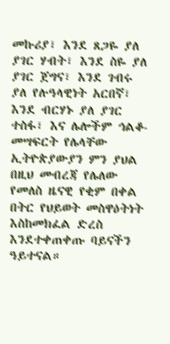መኩሪያ፣ እንደ ጸጋዬ ያለ ያገር ሃብት፣ እንደ ስዬ ያለ ያገር ጀግና፣ እንደ ገብሩ ያለ የሉዓላዊነት አርበኛ፣ እንደ ብርሃኑ ያለ ያገር ተስፋ፣ እና ሌሎችም ኅልቆ-መሣፍርት የሌላቸው ኢትዮጵያውያን ምን ያህል በዚህ መብረጃ የሌለው የመለስ ዜናዊ የቂም በቀል በትር የህይወት መስዋዕትነት እስከመክፈል ድረስ እንደተቀጠቀጡ ባይናችን ዓይተናል።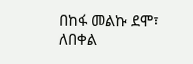በከፋ መልኩ ደሞ፣ ለበቀል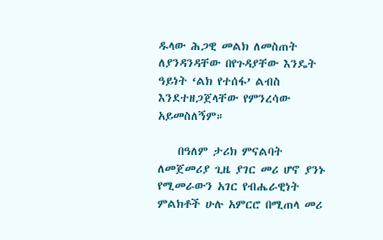ዱላው ሕጋዊ መልክ ለመስጠት ለያንዳንዳቸው በየጉዳያቸው እንዴት ዓይነት ‘ልክ የተሰፋ’ ልብስ እንደተዘጋጀላቸው የምንረሳው አይመስለኝም።

    በዓለም ታሪክ ምናልባት ለመጀመሪያ ጊዜ ያገር መሪ ሆኖ ያንኑ የሚመራውን አገር የብሔራዊነት ምልክቶች ሁሉ አምርሮ በሚጠላ መሪ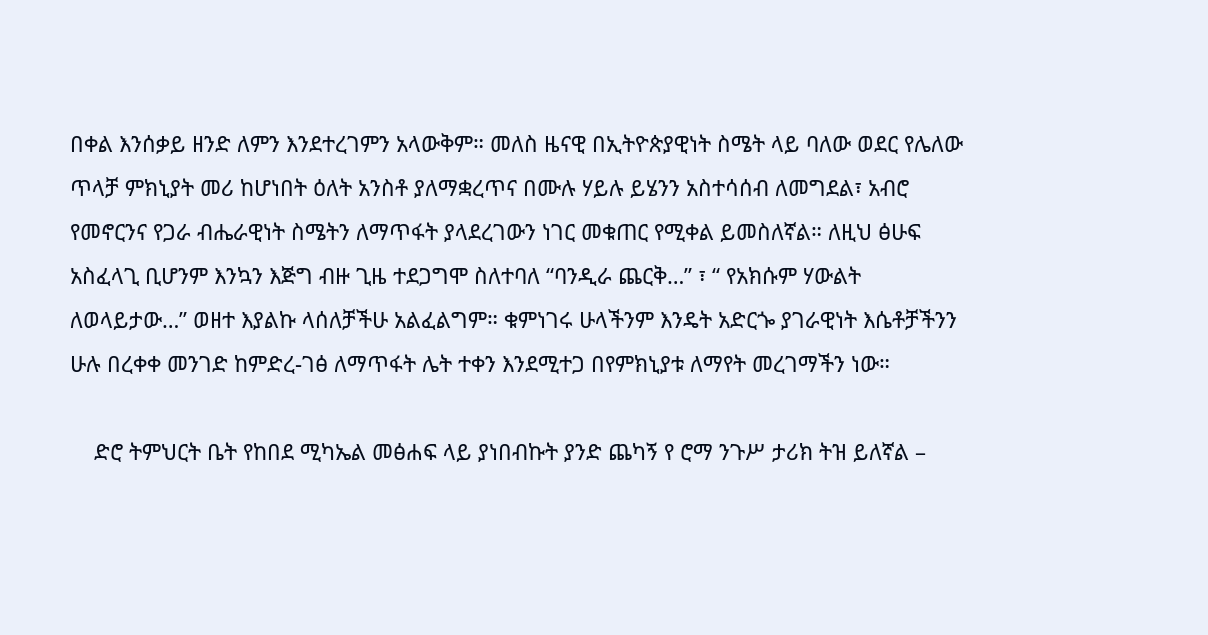በቀል እንሰቃይ ዘንድ ለምን እንደተረገምን አላውቅም። መለስ ዜናዊ በኢትዮጵያዊነት ስሜት ላይ ባለው ወደር የሌለው ጥላቻ ምክኒያት መሪ ከሆነበት ዕለት አንስቶ ያለማቋረጥና በሙሉ ሃይሉ ይሄንን አስተሳሰብ ለመግደል፣ አብሮ የመኖርንና የጋራ ብሔራዊነት ስሜትን ለማጥፋት ያላደረገውን ነገር መቁጠር የሚቀል ይመስለኛል። ለዚህ ፅሁፍ አስፈላጊ ቢሆንም እንኳን እጅግ ብዙ ጊዜ ተደጋግሞ ስለተባለ “ባንዲራ ጨርቅ…” ፣ “ የአክሱም ሃውልት ለወላይታው…” ወዘተ እያልኩ ላሰለቻችሁ አልፈልግም። ቁምነገሩ ሁላችንም እንዴት አድርጐ ያገራዊነት እሴቶቻችንን ሁሉ በረቀቀ መንገድ ከምድረ-ገፅ ለማጥፋት ሌት ተቀን እንደሚተጋ በየምክኒያቱ ለማየት መረገማችን ነው።

    ድሮ ትምህርት ቤት የከበደ ሚካኤል መፅሐፍ ላይ ያነበብኩት ያንድ ጨካኝ የ ሮማ ንጉሥ ታሪክ ትዝ ይለኛል –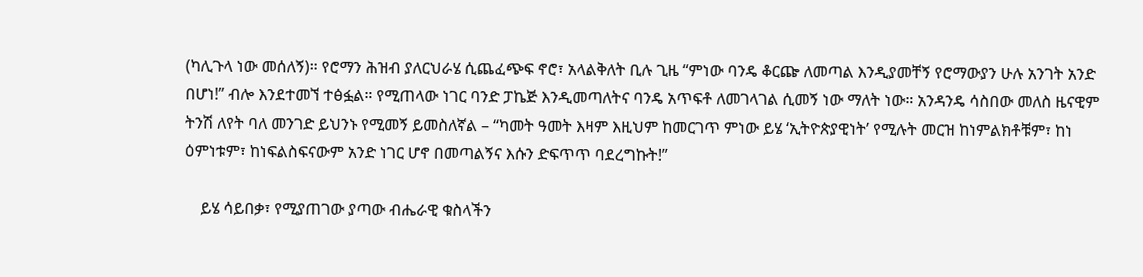(ካሊጉላ ነው መሰለኝ)። የሮማን ሕዝብ ያለርህራሄ ሲጨፈጭፍ ኖሮ፣ አላልቅለት ቢሉ ጊዜ “ምነው ባንዴ ቆርጬ ለመጣል እንዲያመቸኝ የሮማውያን ሁሉ አንገት አንድ በሆነ!” ብሎ እንደተመኘ ተፅፏል። የሚጠላው ነገር ባንድ ፓኬጅ እንዲመጣለትና ባንዴ አጥፍቶ ለመገላገል ሲመኝ ነው ማለት ነው። አንዳንዴ ሳስበው መለስ ዜናዊም ትንሽ ለየት ባለ መንገድ ይህንኑ የሚመኝ ይመስለኛል – “ካመት ዓመት እዛም እዚህም ከመርገጥ ምነው ይሄ ‘ኢትዮጵያዊነት’ የሚሉት መርዝ ከነምልክቶቹም፣ ከነ ዕምነቱም፣ ከነፍልስፍናውም አንድ ነገር ሆኖ በመጣልኝና እሱን ድፍጥጥ ባደረግኩት!”

    ይሄ ሳይበቃ፣ የሚያጠገው ያጣው ብሔራዊ ቁስላችን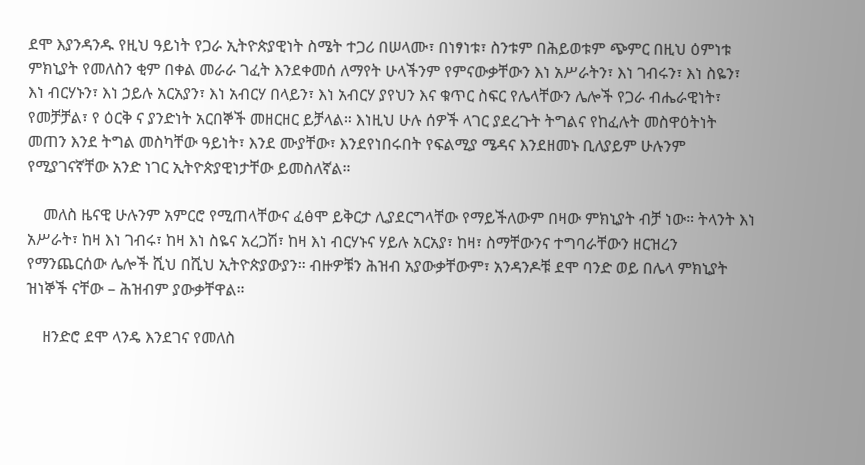ደሞ እያንዳንዱ የዚህ ዓይነት የጋራ ኢትዮጵያዊነት ስሜት ተጋሪ በሠላሙ፣ በነፃነቱ፣ ስንቱም በሕይወቱም ጭምር በዚህ ዕምነቱ ምክኒያት የመለስን ቂም በቀል መራራ ገፈት እንደቀመሰ ለማየት ሁላችንም የምናውቃቸውን እነ አሥራትን፣ እነ ገብሩን፣ እነ ስዬን፣ እነ ብርሃኑን፣ እነ ኃይሉ አርአያን፣ እነ አብርሃ በላይን፣ እነ አብርሃ ያየህን እና ቁጥር ስፍር የሌላቸውን ሌሎች የጋራ ብሔራዊነት፣ የመቻቻል፣ የ ዕርቅ ና ያንድነት አርበኞች መዘርዘር ይቻላል። እነዚህ ሁሉ ሰዎች ላገር ያደረጉት ትግልና የከፈሉት መስዋዕትነት መጠን እንደ ትግል መስካቸው ዓይነት፣ እንደ ሙያቸው፣ እንደየነበሩበት የፍልሚያ ሜዳና እንደዘመኑ ቢለያይም ሁሉንም የሚያገናኛቸው አንድ ነገር ኢትዮጵያዊነታቸው ይመስለኛል።

    መለስ ዜናዊ ሁሉንም አምርሮ የሚጠላቸውና ፈፅሞ ይቅርታ ሊያደርግላቸው የማይችለውም በዛው ምክኒያት ብቻ ነው። ትላንት እነ አሥራት፣ ከዛ እነ ገብሩ፣ ከዛ እነ ስዬና አረጋሽ፣ ከዛ እነ ብርሃኑና ሃይሉ አርአያ፣ ከዛ፣ ስማቸውንና ተግባራቸውን ዘርዝረን የማንጨርሰው ሌሎች ሺህ በሺህ ኢትዮጵያውያን። ብዙዎቹን ሕዝብ አያውቃቸውም፣ አንዳንዶቹ ደሞ ባንድ ወይ በሌላ ምክኒያት ዝነኞች ናቸው – ሕዝብም ያውቃቸዋል።

    ዘንድሮ ደሞ ላንዴ እንደገና የመለስ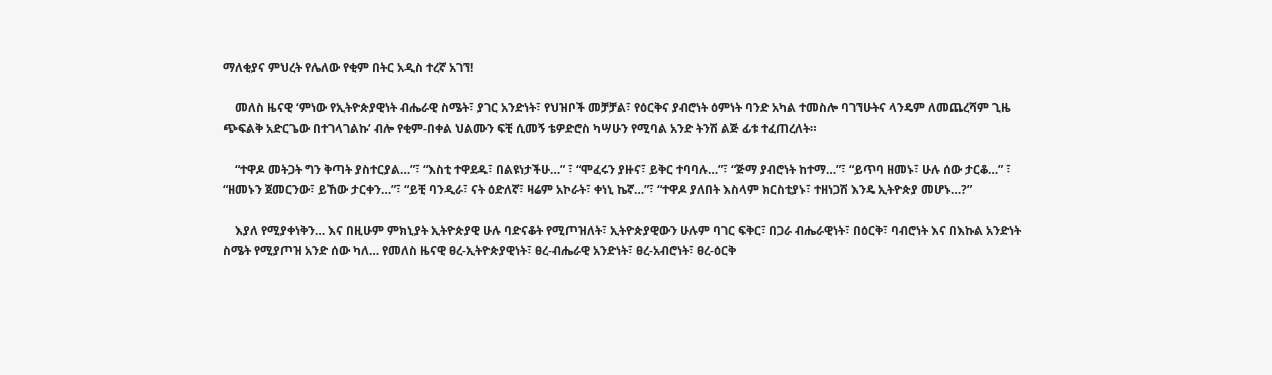ማለቂያና ምህረት የሌለው የቂም በትር አዲስ ተረኛ አገኘ!

    መለስ ዜናዊ ‘ምነው የኢትዮጵያዊነት ብሔራዊ ስሜት፣ ያገር አንድነት፣ የህዝቦች መቻቻል፣ የዕርቅና ያብሮነት ዕምነት ባንድ አካል ተመስሎ ባገኘሁትና ላንዴም ለመጨረሻም ጊዜ ጭፍልቅ አድርጌው በተገላገልኩ’ ብሎ የቂም-በቀል ህልሙን ፍቺ ሲመኝ ቴዎድሮስ ካሣሁን የሚባል አንድ ትንሽ ልጅ ፊቱ ተፈጠረለት።

    “ተዋዶ መትጋት ግን ቅጣት ያስተርያል…”፣ “እስቲ ተዋደዱ፣ በልዩነታችሁ…” ፣ “ሞፈሩን ያዙና፣ ይቅር ተባባሉ…”፣ “ጅማ ያብሮነት ከተማ…”፣ “ይጥባ ዘመኑ፣ ሁሉ ሰው ታርቆ…” ፣ “ዘመኑን ጀመርንው፣ ይኸው ታርቀን…”፣ “ይቺ ባንዲራ፣ ናት ዕድለኛ፣ ዛሬም አኮራት፣ ቀነኒ ኬኛ…”፣ “ተዋዶ ያለበት እስላም ክርስቲያኑ፣ ተዘነጋሽ እንዴ ኢትዮጵያ መሆኑ…?”

    እያለ የሚያቀነቅን… እና በዚሁም ምክኒያት ኢትዮጵያዊ ሁሉ ባድናቆት የሚጦዝለት፣ ኢትዮጵያዊውን ሁሉም ባገር ፍቅር፣ በጋራ ብሔራዊነት፣ በዕርቅ፣ ባብሮነት እና በእኩል አንድነት ስሜት የሚያጦዝ አንድ ሰው ካለ… የመለስ ዜናዊ ፀረ-ኢትዮጵያዊነት፣ ፀረ-ብሔራዊ አንድነት፣ ፀረ-አብሮነት፣ ፀረ-ዕርቅ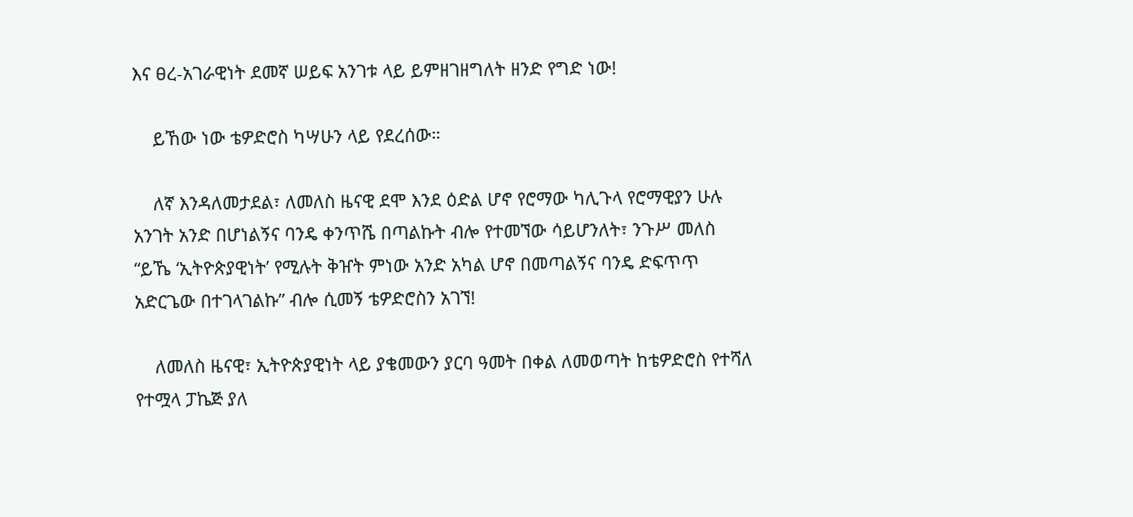እና ፀረ-አገራዊነት ደመኛ ሠይፍ አንገቱ ላይ ይምዘገዘግለት ዘንድ የግድ ነው!

    ይኸው ነው ቴዎድሮስ ካሣሁን ላይ የደረሰው።

    ለኛ እንዳለመታደል፣ ለመለስ ዜናዊ ደሞ እንደ ዕድል ሆኖ የሮማው ካሊጉላ የሮማዊያን ሁሉ አንገት አንድ በሆነልኝና ባንዴ ቀንጥሼ በጣልኩት ብሎ የተመኘው ሳይሆንለት፣ ንጉሥ መለስ “ይኼ ‘ኢትዮጵያዊነት’ የሚሉት ቅዠት ምነው አንድ አካል ሆኖ በመጣልኝና ባንዴ ድፍጥጥ አድርጌው በተገላገልኩ” ብሎ ሲመኝ ቴዎድሮስን አገኘ!

    ለመለስ ዜናዊ፣ ኢትዮጵያዊነት ላይ ያቄመውን ያርባ ዓመት በቀል ለመወጣት ከቴዎድሮስ የተሻለ የተሟላ ፓኬጅ ያለ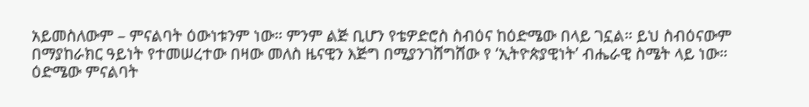አይመስለውም – ምናልባት ዕውነቱንም ነው። ምንም ልጅ ቢሆን የቴዎድሮስ ስብዕና ከዕድሜው በላይ ገኗል። ይህ ስብዕናውም በማያከራክር ዓይነት የተመሠረተው በዛው መለስ ዜናዊን እጅግ በሚያንገሸግሸው የ ‘ኢትዮጵያዊነት’ ብሔራዊ ስሜት ላይ ነው። ዕድሜው ምናልባት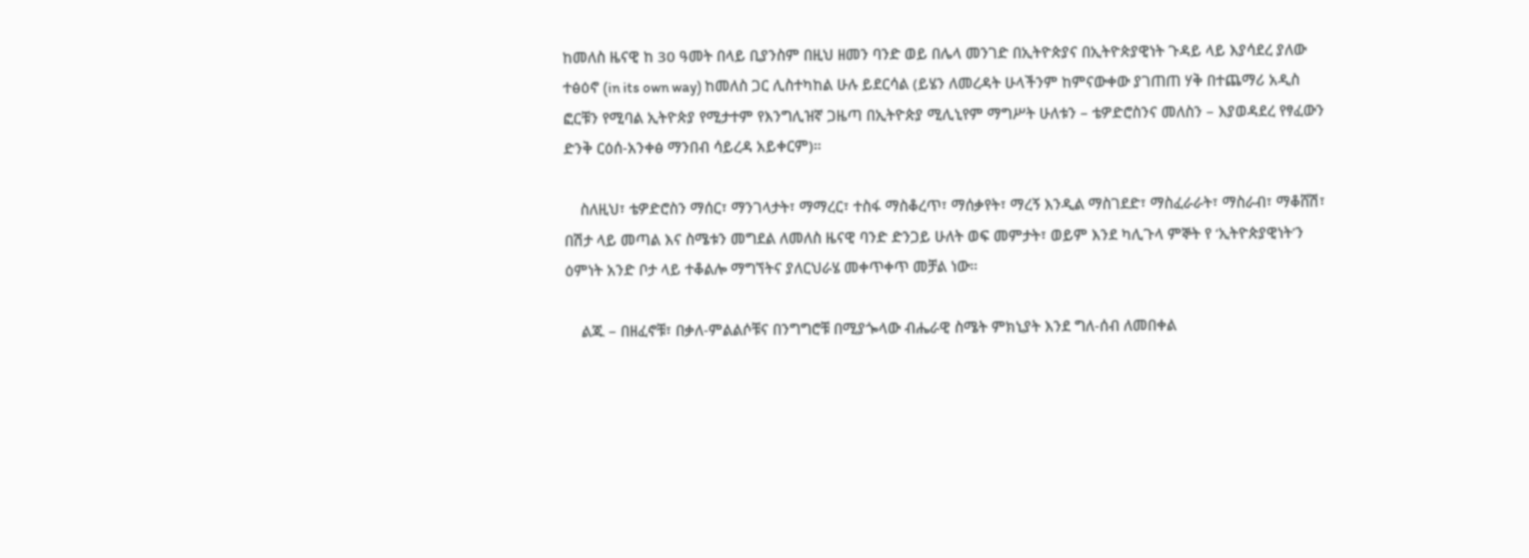ከመለስ ዜናዊ ከ 30 ዓመት በላይ ቢያንስም በዚህ ዘመን ባንድ ወይ በሌላ መንገድ በኢትዮጵያና በኢትዮጵያዊነት ጉዳይ ላይ እያሳደረ ያለው ተፅዕኖ (in its own way) ከመለስ ጋር ሊስተካከል ሁሉ ይደርሳል (ይሄን ለመረዳት ሁላችንም ከምናውቀው ያገጠጠ ሃቅ በተጨማሪ አዲስ ፎርቹን የሚባል ኢትዮጵያ የሚታተም የእንግሊዝኛ ጋዜጣ በኢትዮጵያ ሚሊኒየም ማግሥት ሁለቱን – ቴዎድሮስንና መለስን – እያወዳደረ የፃፈውን ድንቅ ርዕሰ-አንቀፅ ማንበብ ሳይረዳ አይቀርም)።

    ስለዚህ፣ ቴዎድሮስን ማሰር፣ ማንገላታት፣ ማማረር፣ ተስፋ ማስቆረጥ፣ ማሰቃየት፣ ማረኝ እንዲል ማስገደድ፣ ማስፈራራት፣ ማስራብ፣ ማቆሸሽ፣ በሽታ ላይ መጣል እና ስሜቱን መግደል ለመለስ ዜናዊ ባንድ ድንጋይ ሁለት ወፍ መምታት፣ ወይም እንደ ካሊጉላ ምኞት የ ‘ኢትዮጵያዊነት’ን ዕምነት አንድ ቦታ ላይ ተቆልሎ ማግኘትና ያለርህራሄ መቀጥቀጥ መቻል ነው።

    ልጁ – በዘፈኖቹ፣ በቃለ-ምልልሶቹና በንግግሮቹ በሚያጐላው ብሔራዊ ስሜት ምክኒያት እንደ ግለ-ሰብ ለመበቀል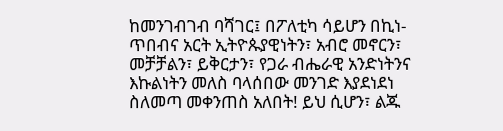ከመንገብገብ ባሻገር፤ በፖለቲካ ሳይሆን በኪነ-ጥበብና አርት ኢትዮጱያዊነትን፣ አብሮ መኖርን፣ መቻቻልን፣ ይቅርታን፣ የጋራ ብሔራዊ አንድነትንና እኩልነትን መለስ ባላሰበው መንገድ እያደነደነ ስለመጣ መቀንጠስ አለበት! ይህ ሲሆን፣ ልጁ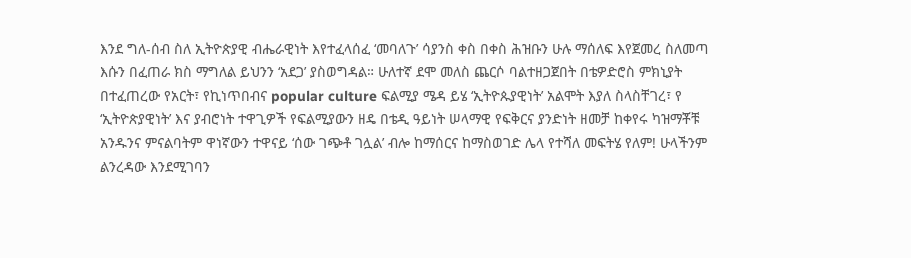እንደ ግለ-ሰብ ስለ ኢትዮጵያዊ ብሔራዊነት እየተፈላሰፈ ‘መባለጉ’ ሳያንስ ቀስ በቀስ ሕዝቡን ሁሉ ማሰለፍ እየጀመረ ስለመጣ እሱን በፈጠራ ክስ ማግለል ይህንን ‘አደጋ’ ያስወግዳል። ሁለተኛ ደሞ መለስ ጨርሶ ባልተዘጋጀበት በቴዎድሮስ ምክኒያት በተፈጠረው የአርት፣ የኪነጥበብና popular culture ፍልሚያ ሜዳ ይሄ ‘ኢትዮጱያዊነት’ አልሞት እያለ ስላስቸገረ፣ የ ‘ኢትዮጵያዊነት’ እና ያብሮነት ተዋጊዎች የፍልሚያውን ዘዴ በቴዲ ዓይነት ሠላማዊ የፍቅርና ያንድነት ዘመቻ ከቀየሩ ካዝማቾቹ አንዱንና ምናልባትም ዋነኛውን ተዋናይ ‘ሰው ገጭቶ ገሏል’ ብሎ ከማሰርና ከማስወገድ ሌላ የተሻለ መፍትሄ የለም! ሁላችንም ልንረዳው እንደሚገባን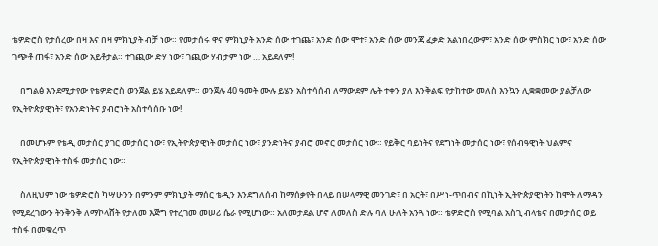ቴዎድሮስ የታሰረው በዛ እና በዛ ምክኒያት ብቻ ነው። የመታሰሩ ዋና ምክኒያት አንድ ሰው ተገጨ፣ አንድ ሰው ሞተ፣ አንድ ሰው መንጃ ፈቃድ አልነበረውም፣ አንድ ሰው ምስክር ነው፣ አንድ ሰው ገጭቶ ጠፋ፣ አንድ ሰው አይቶታል። ተገጪው ድሃ ነው፣ ገጪው ሃብታም ነው … አይደለም!

    በግልፅ እንደሚታየው የቴዎድሮስ ወንጀል ይሄ አይደለም። ወንጀሉ 40 ዓመት ሙሉ ይሄን አስተሳሰብ ለማውደም ሌት ተቀን ያለ እንቅልፍ የታከተው መለስ እንኳን ሊቋቋመው ያልቻለው የኢትዮጵያዊነት፣ የአንድነትና ያብሮነት አስተሳሰቡ ነው!

    በመሆኑም የቴዲ መታሰር ያገር መታሰር ነው፣ የኢትዮጵያዊነት መታሰር ነው፣ ያንድነትና ያብሮ መኖር መታሰር ነው። የይቅር ባይነትና የደግነት መታሰር ነው፣ የሰብዓዊነት ህልምና የኢትዮጵያዊነት ተስፋ መታሰር ነው።

    ስለዚህም ነው ቴዎድሮስ ካሣሁንን በምንም ምክኒያት ማሰር ቴዲን እንደግለሰብ ከማሰቃየት በላይ በሠላማዊ መንገድ፣ በ አርት፣ በሥነ-ጥበብና በኪነት ኢትዮጵያዊነትን ከሞት ለማዳን የሚደረገውን ትንቅንቅ ለማኮላሸት የታለመ እጅግ የተረገመ መሠሪ ሴራ የሚሆነው። አለመታደል ሆኖ ለመለስ ድሉ ባለ ሁለት አንጓ ነው። ቴዎድሮስ የሚባል አስጊ ብላቴና በመታሰር ወይ ተስፋ በመቁረጥ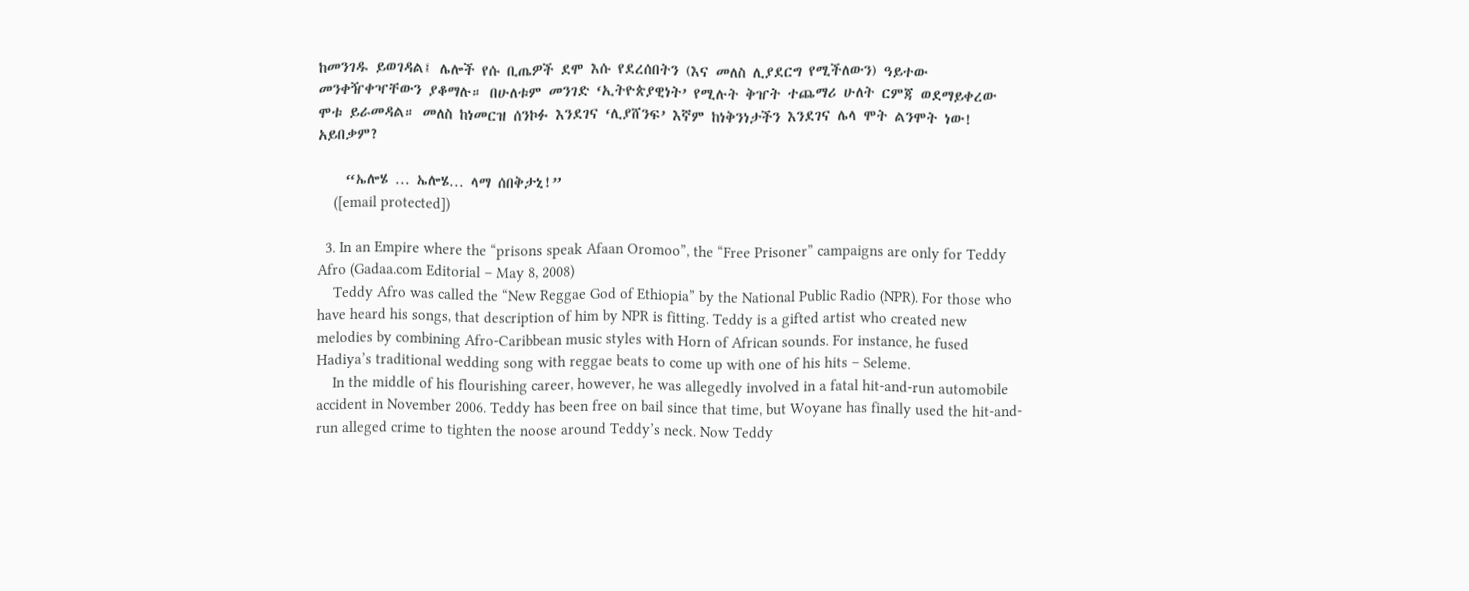ከመንገዱ ይወገዳል፤ ሌሎች የሱ ቢጤዎች ደሞ እሱ የደረሰበትን (እና መለስ ሊያደርግ የሚችለውን) ዓይተው መንቀዥቀዣቸውን ያቆማሉ። በሁለቱም መንገድ ‘ኢትዮጵያዊነት’ የሚሉት ቅዠት ተጨማሪ ሁለት ርምጃ ወደማይቀረው ሞቱ ይራመዳል። መለስ ከነመርዝ ሰንኮፉ እንደገና ‘ሊያሸንፍ’ እኛም ከነቅንነታችን እንደገና ሌላ ሞት ልንሞት ነው! አይበቃም?

    “ኤሎሄ … ኤሎሄ… ላማ ሰበቅታኒ!”
    ([email protected])

  3. In an Empire where the “prisons speak Afaan Oromoo”, the “Free Prisoner” campaigns are only for Teddy Afro (Gadaa.com Editorial – May 8, 2008)
    Teddy Afro was called the “New Reggae God of Ethiopia” by the National Public Radio (NPR). For those who have heard his songs, that description of him by NPR is fitting. Teddy is a gifted artist who created new melodies by combining Afro-Caribbean music styles with Horn of African sounds. For instance, he fused Hadiya’s traditional wedding song with reggae beats to come up with one of his hits – Seleme.
    In the middle of his flourishing career, however, he was allegedly involved in a fatal hit-and-run automobile accident in November 2006. Teddy has been free on bail since that time, but Woyane has finally used the hit-and-run alleged crime to tighten the noose around Teddy’s neck. Now Teddy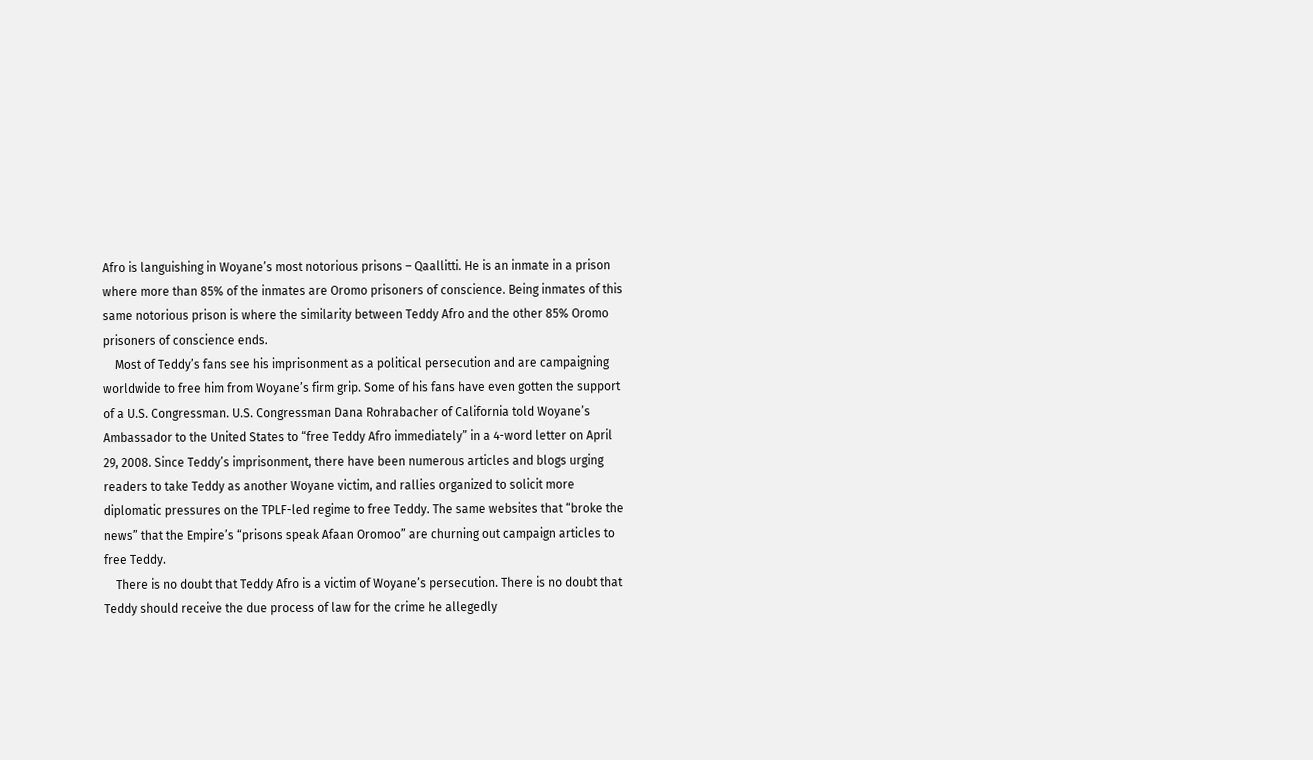Afro is languishing in Woyane’s most notorious prisons – Qaallitti. He is an inmate in a prison where more than 85% of the inmates are Oromo prisoners of conscience. Being inmates of this same notorious prison is where the similarity between Teddy Afro and the other 85% Oromo prisoners of conscience ends.
    Most of Teddy’s fans see his imprisonment as a political persecution and are campaigning worldwide to free him from Woyane’s firm grip. Some of his fans have even gotten the support of a U.S. Congressman. U.S. Congressman Dana Rohrabacher of California told Woyane’s Ambassador to the United States to “free Teddy Afro immediately” in a 4-word letter on April 29, 2008. Since Teddy’s imprisonment, there have been numerous articles and blogs urging readers to take Teddy as another Woyane victim, and rallies organized to solicit more diplomatic pressures on the TPLF-led regime to free Teddy. The same websites that “broke the news” that the Empire’s “prisons speak Afaan Oromoo” are churning out campaign articles to free Teddy.
    There is no doubt that Teddy Afro is a victim of Woyane’s persecution. There is no doubt that Teddy should receive the due process of law for the crime he allegedly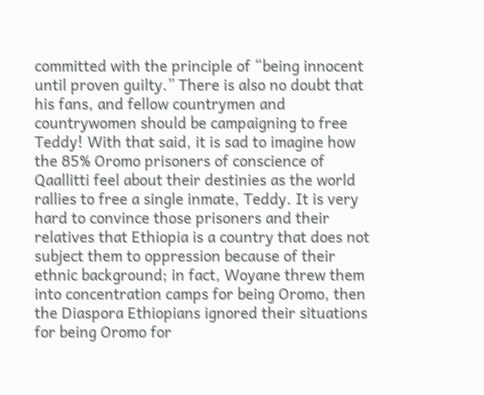committed with the principle of “being innocent until proven guilty.” There is also no doubt that his fans, and fellow countrymen and countrywomen should be campaigning to free Teddy! With that said, it is sad to imagine how the 85% Oromo prisoners of conscience of Qaallitti feel about their destinies as the world rallies to free a single inmate, Teddy. It is very hard to convince those prisoners and their relatives that Ethiopia is a country that does not subject them to oppression because of their ethnic background; in fact, Woyane threw them into concentration camps for being Oromo, then the Diaspora Ethiopians ignored their situations for being Oromo for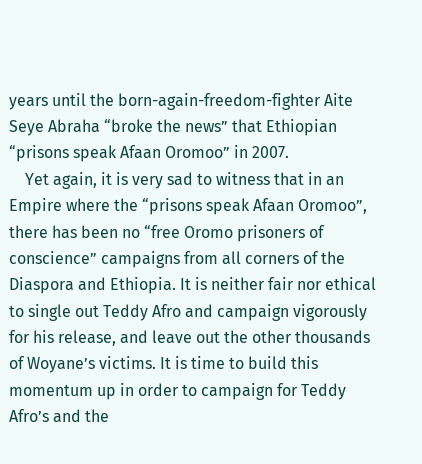years until the born-again-freedom-fighter Aite Seye Abraha “broke the news” that Ethiopian “prisons speak Afaan Oromoo” in 2007.
    Yet again, it is very sad to witness that in an Empire where the “prisons speak Afaan Oromoo”, there has been no “free Oromo prisoners of conscience” campaigns from all corners of the Diaspora and Ethiopia. It is neither fair nor ethical to single out Teddy Afro and campaign vigorously for his release, and leave out the other thousands of Woyane’s victims. It is time to build this momentum up in order to campaign for Teddy Afro’s and the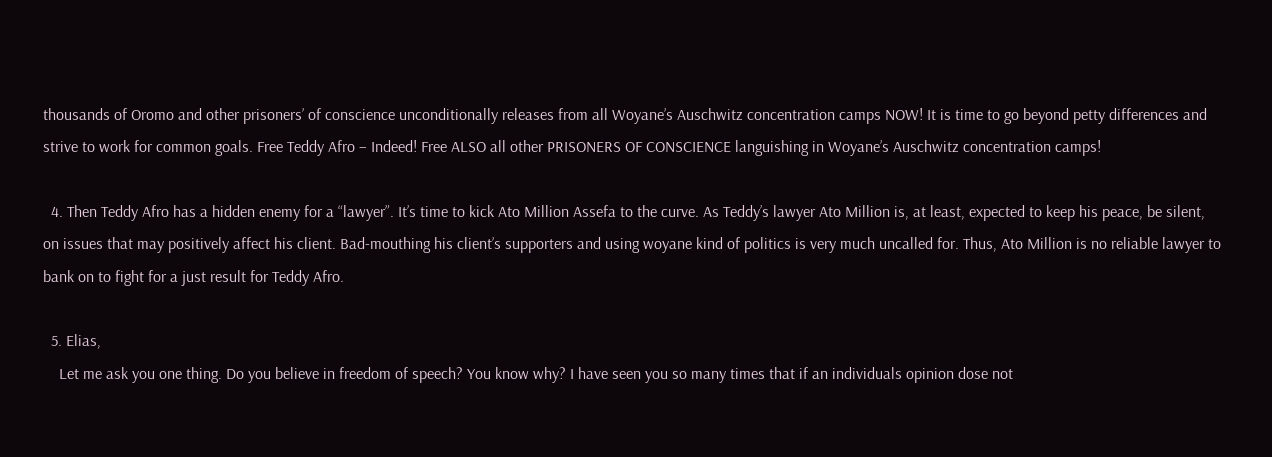thousands of Oromo and other prisoners’ of conscience unconditionally releases from all Woyane’s Auschwitz concentration camps NOW! It is time to go beyond petty differences and strive to work for common goals. Free Teddy Afro – Indeed! Free ALSO all other PRISONERS OF CONSCIENCE languishing in Woyane’s Auschwitz concentration camps!

  4. Then Teddy Afro has a hidden enemy for a “lawyer”. It’s time to kick Ato Million Assefa to the curve. As Teddy’s lawyer Ato Million is, at least, expected to keep his peace, be silent, on issues that may positively affect his client. Bad-mouthing his client’s supporters and using woyane kind of politics is very much uncalled for. Thus, Ato Million is no reliable lawyer to bank on to fight for a just result for Teddy Afro.

  5. Elias,
    Let me ask you one thing. Do you believe in freedom of speech? You know why? I have seen you so many times that if an individuals opinion dose not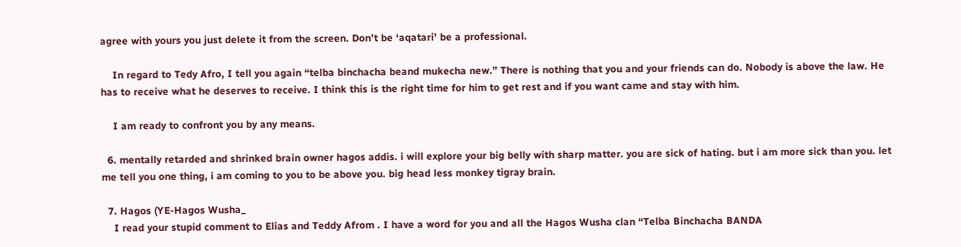agree with yours you just delete it from the screen. Don’t be ‘aqatari’ be a professional.

    In regard to Tedy Afro, I tell you again “telba binchacha beand mukecha new.” There is nothing that you and your friends can do. Nobody is above the law. He has to receive what he deserves to receive. I think this is the right time for him to get rest and if you want came and stay with him.

    I am ready to confront you by any means.

  6. mentally retarded and shrinked brain owner hagos addis. i will explore your big belly with sharp matter. you are sick of hating. but i am more sick than you. let me tell you one thing, i am coming to you to be above you. big head less monkey tigray brain.

  7. Hagos (YE-Hagos Wusha_
    I read your stupid comment to Elias and Teddy Afrom . I have a word for you and all the Hagos Wusha clan “Telba Binchacha BANDA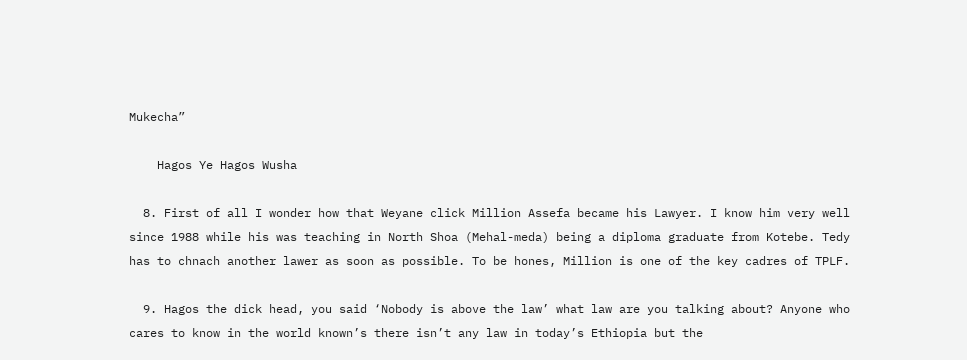Mukecha”

    Hagos Ye Hagos Wusha

  8. First of all I wonder how that Weyane click Million Assefa became his Lawyer. I know him very well since 1988 while his was teaching in North Shoa (Mehal-meda) being a diploma graduate from Kotebe. Tedy has to chnach another lawer as soon as possible. To be hones, Million is one of the key cadres of TPLF.

  9. Hagos the dick head, you said ‘Nobody is above the law’ what law are you talking about? Anyone who cares to know in the world known’s there isn’t any law in today’s Ethiopia but the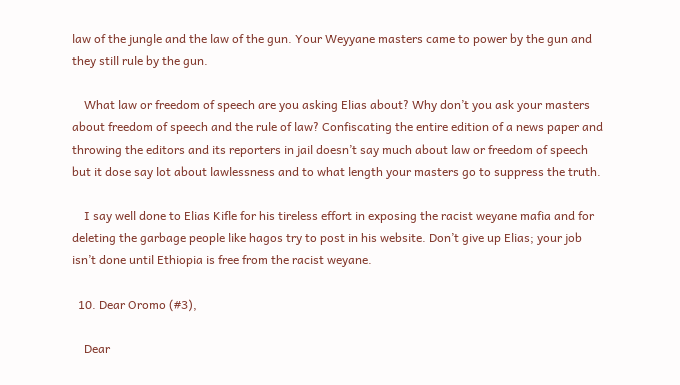law of the jungle and the law of the gun. Your Weyyane masters came to power by the gun and they still rule by the gun.

    What law or freedom of speech are you asking Elias about? Why don’t you ask your masters about freedom of speech and the rule of law? Confiscating the entire edition of a news paper and throwing the editors and its reporters in jail doesn’t say much about law or freedom of speech but it dose say lot about lawlessness and to what length your masters go to suppress the truth.

    I say well done to Elias Kifle for his tireless effort in exposing the racist weyane mafia and for deleting the garbage people like hagos try to post in his website. Don’t give up Elias; your job isn’t done until Ethiopia is free from the racist weyane.

  10. Dear Oromo (#3),

    Dear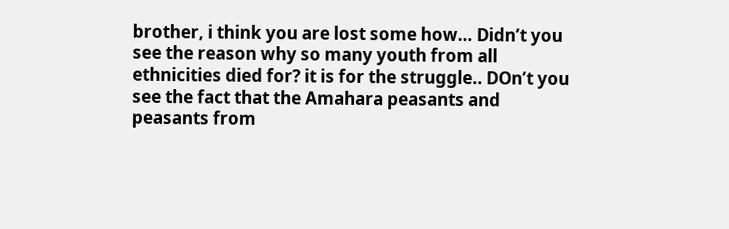brother, i think you are lost some how… Didn’t you see the reason why so many youth from all ethnicities died for? it is for the struggle.. DOn’t you see the fact that the Amahara peasants and peasants from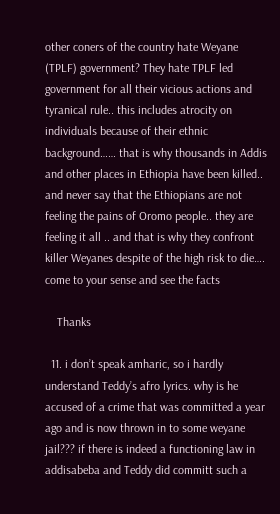other coners of the country hate Weyane (TPLF) government? They hate TPLF led government for all their vicious actions and tyranical rule.. this includes atrocity on individuals because of their ethnic background…… that is why thousands in Addis and other places in Ethiopia have been killed.. and never say that the Ethiopians are not feeling the pains of Oromo people.. they are feeling it all .. and that is why they confront killer Weyanes despite of the high risk to die…. come to your sense and see the facts

    Thanks

  11. i don’t speak amharic, so i hardly understand Teddy’s afro lyrics. why is he accused of a crime that was committed a year ago and is now thrown in to some weyane jail??? if there is indeed a functioning law in addisabeba and Teddy did committ such a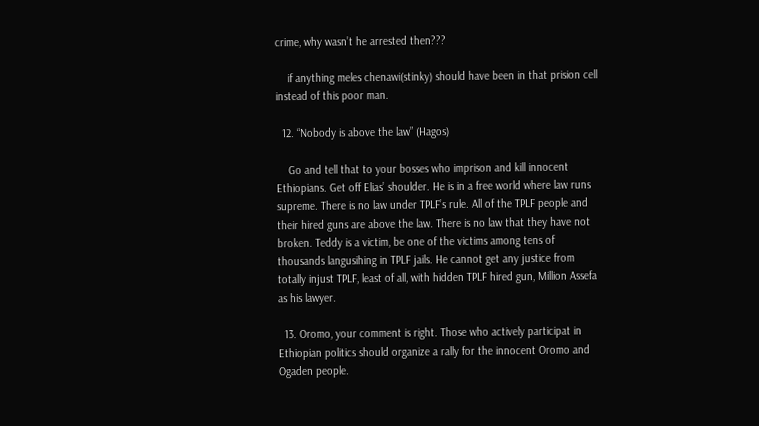crime, why wasn’t he arrested then???

    if anything meles chenawi(stinky) should have been in that prision cell instead of this poor man.

  12. “Nobody is above the law” (Hagos)

    Go and tell that to your bosses who imprison and kill innocent Ethiopians. Get off Elias’ shoulder. He is in a free world where law runs supreme. There is no law under TPLF’s rule. All of the TPLF people and their hired guns are above the law. There is no law that they have not broken. Teddy is a victim, be one of the victims among tens of thousands langusihing in TPLF jails. He cannot get any justice from totally injust TPLF, least of all, with hidden TPLF hired gun, Million Assefa as his lawyer.

  13. Oromo, your comment is right. Those who actively participat in Ethiopian politics should organize a rally for the innocent Oromo and Ogaden people.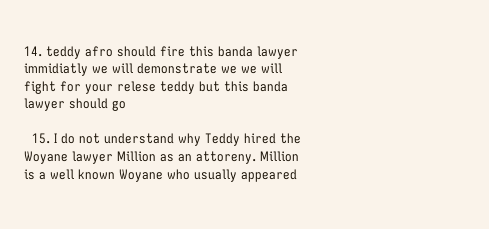14. teddy afro should fire this banda lawyer immidiatly we will demonstrate we we will fight for your relese teddy but this banda lawyer should go

  15. I do not understand why Teddy hired the Woyane lawyer Million as an attoreny. Million is a well known Woyane who usually appeared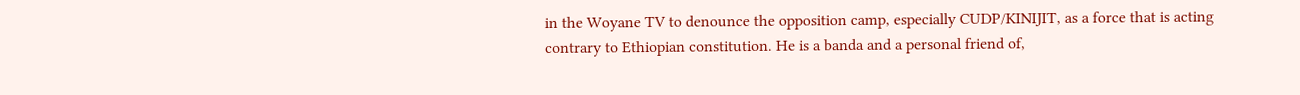in the Woyane TV to denounce the opposition camp, especially CUDP/KINIJIT, as a force that is acting contrary to Ethiopian constitution. He is a banda and a personal friend of,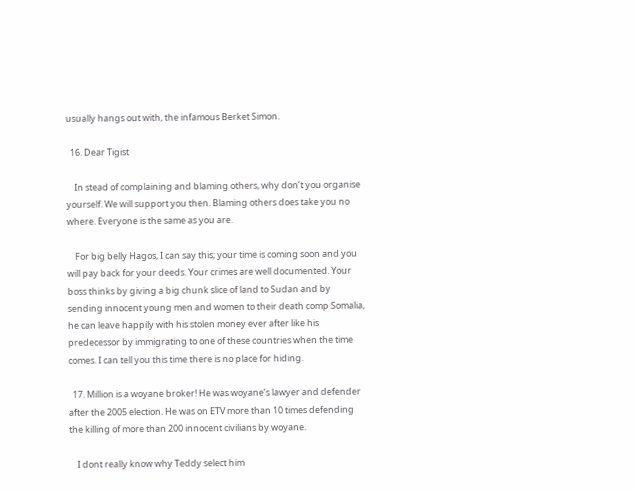usually hangs out with, the infamous Berket Simon.

  16. Dear Tigist

    In stead of complaining and blaming others, why don’t you organise yourself. We will support you then. Blaming others does take you no where. Everyone is the same as you are.

    For big belly Hagos, I can say this; your time is coming soon and you will pay back for your deeds. Your crimes are well documented. Your boss thinks by giving a big chunk slice of land to Sudan and by sending innocent young men and women to their death comp Somalia, he can leave happily with his stolen money ever after like his predecessor by immigrating to one of these countries when the time comes. I can tell you this time there is no place for hiding.

  17. Million is a woyane broker! He was woyane’s lawyer and defender after the 2005 election. He was on ETV more than 10 times defending the killing of more than 200 innocent civilians by woyane.

    I dont really know why Teddy select him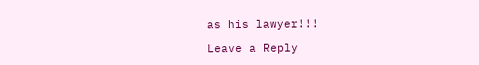as his lawyer!!!

Leave a Reply